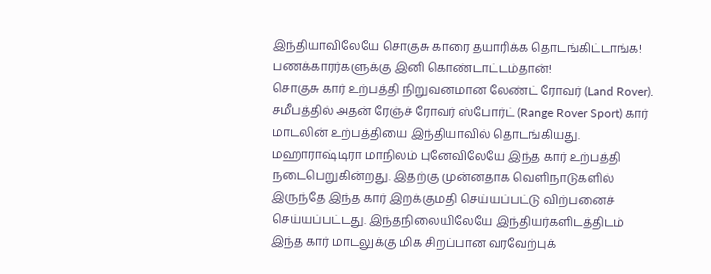இந்தியாவிலேயே சொகுசு காரை தயாரிக்க தொடங்கிட்டாங்க! பணக்காரர்களுக்கு இனி கொண்டாட்டம்தான்!
சொகுசு கார் உற்பத்தி நிறுவனமான லேண்ட் ரோவர் (Land Rover). சமீபத்தில் அதன் ரேஞ்ச் ரோவர் ஸ்போர்ட் (Range Rover Sport) கார் மாடலின் உற்பத்தியை இந்தியாவில் தொடங்கியது. மஹாராஷ்டிரா மாநிலம் புனேவிலேயே இந்த கார் உற்பத்தி நடைபெறுகின்றது. இதற்கு முன்னதாக வெளிநாடுகளில் இருந்தே இந்த கார் இறக்குமதி செய்யப்பட்டு விற்பனைச் செய்யப்பட்டது. இந்தநிலையிலேயே இந்தியர்களிடத்திடம் இந்த கார் மாடலுக்கு மிக சிறப்பான வரவேற்புக்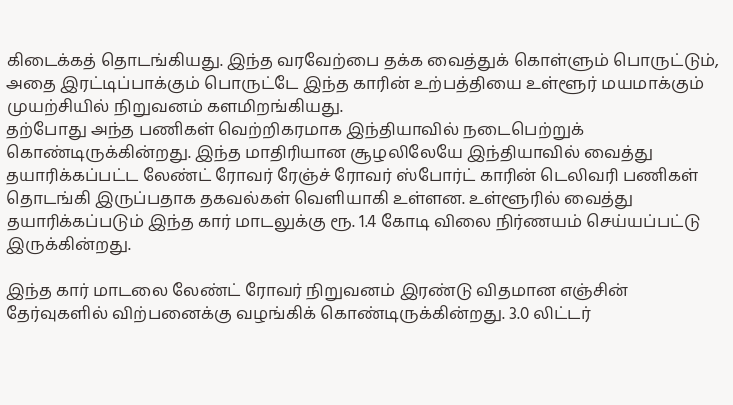கிடைக்கத் தொடங்கியது. இந்த வரவேற்பை தக்க வைத்துக் கொள்ளும் பொருட்டும், அதை இரட்டிப்பாக்கும் பொருட்டே இந்த காரின் உற்பத்தியை உள்ளூர் மயமாக்கும் முயற்சியில் நிறுவனம் களமிறங்கியது.
தற்போது அந்த பணிகள் வெற்றிகரமாக இந்தியாவில் நடைபெற்றுக் கொண்டிருக்கின்றது. இந்த மாதிரியான சூழலிலேயே இந்தியாவில் வைத்து தயாரிக்கப்பட்ட லேண்ட் ரோவர் ரேஞ்ச் ரோவர் ஸ்போர்ட் காரின் டெலிவரி பணிகள் தொடங்கி இருப்பதாக தகவல்கள் வெளியாகி உள்ளன. உள்ளூரில் வைத்து தயாரிக்கப்படும் இந்த கார் மாடலுக்கு ரூ. 1.4 கோடி விலை நிர்ணயம் செய்யப்பட்டு இருக்கின்றது.

இந்த கார் மாடலை லேண்ட் ரோவர் நிறுவனம் இரண்டு விதமான எஞ்சின் தேர்வுகளில் விற்பனைக்கு வழங்கிக் கொண்டிருக்கின்றது. 3.0 லிட்டர்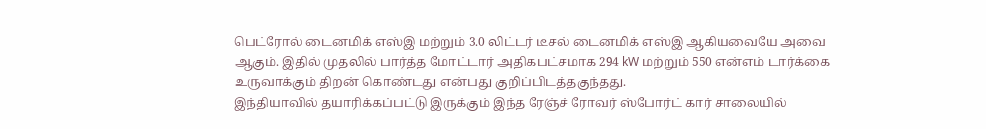பெட்ரோல் டைனமிக் எஸ்இ மற்றும் 3.0 லிட்டர் டீசல் டைனமிக் எஸ்இ ஆகியவையே அவை ஆகும். இதில் முதலில் பார்த்த மோட்டார் அதிகபட்சமாக 294 kW மற்றும் 550 என்எம் டார்க்கை உருவாக்கும் திறன் கொண்டது என்பது குறிப்பிடத்தகுந்தது.
இந்தியாவில் தயாரிக்கப்பட்டு இருக்கும் இந்த ரேஞ்ச் ரோவர் ஸ்போர்ட் கார் சாலையில்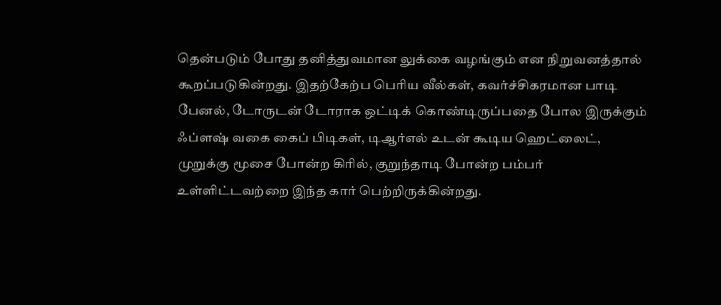தென்படும் போது தனித்துவமான லுக்கை வழங்கும் என நிறுவனத்தால் கூறப்படுகின்றது. இதற்கேற்ப பெரிய வீல்கள், கவர்ச்சிகரமான பாடி பேனல், டோருடன் டோராக ஒட்டிக் கொண்டிருப்பதை போல இருக்கும் ஃப்ளஷ் வகை கைப் பிடிகள், டிஆர்எல் உடன் கூடிய ஹெட்லைட், முறுக்கு மூசை போன்ற கிரில், குறுந்தாடி போன்ற பம்பர் உள்ளிட்டவற்றை இந்த கார் பெற்றிருக்கின்றது.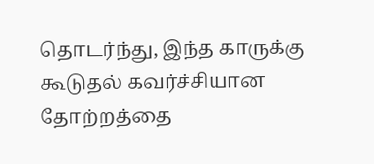தொடர்ந்து, இந்த காருக்கு கூடுதல் கவர்ச்சியான தோற்றத்தை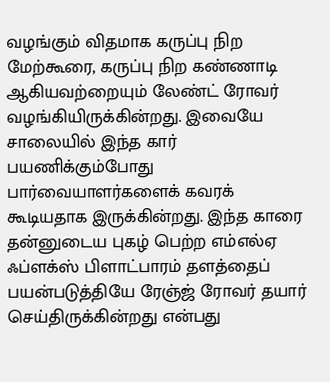வழங்கும் விதமாக கருப்பு நிற மேற்கூரை, கருப்பு நிற கண்ணாடி ஆகியவற்றையும் லேண்ட் ரோவர் வழங்கியிருக்கின்றது. இவையே சாலையில் இந்த கார் பயணிக்கும்போது பார்வையாளர்களைக் கவரக் கூடியதாக இருக்கின்றது. இந்த காரை தன்னுடைய புகழ் பெற்ற எம்எல்ஏ ஃப்ளக்ஸ் பிளாட்பாரம் தளத்தைப் பயன்படுத்தியே ரேஞ்ஜ் ரோவர் தயார் செய்திருக்கின்றது என்பது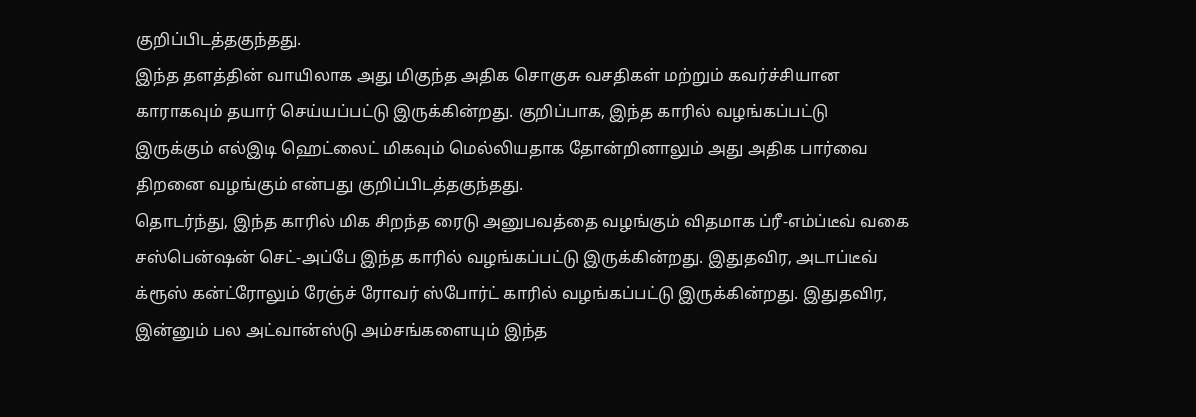குறிப்பிடத்தகுந்தது.
இந்த தளத்தின் வாயிலாக அது மிகுந்த அதிக சொகுசு வசதிகள் மற்றும் கவர்ச்சியான காராகவும் தயார் செய்யப்பட்டு இருக்கின்றது. குறிப்பாக, இந்த காரில் வழங்கப்பட்டு இருக்கும் எல்இடி ஹெட்லைட் மிகவும் மெல்லியதாக தோன்றினாலும் அது அதிக பார்வை திறனை வழங்கும் என்பது குறிப்பிடத்தகுந்தது.
தொடர்ந்து, இந்த காரில் மிக சிறந்த ரைடு அனுபவத்தை வழங்கும் விதமாக ப்ரீ-எம்ப்டீவ் வகை சஸ்பென்ஷன் செட்-அப்பே இந்த காரில் வழங்கப்பட்டு இருக்கின்றது. இதுதவிர, அடாப்டீவ் க்ரூஸ் கன்ட்ரோலும் ரேஞ்ச் ரோவர் ஸ்போர்ட் காரில் வழங்கப்பட்டு இருக்கின்றது. இதுதவிர, இன்னும் பல அட்வான்ஸ்டு அம்சங்களையும் இந்த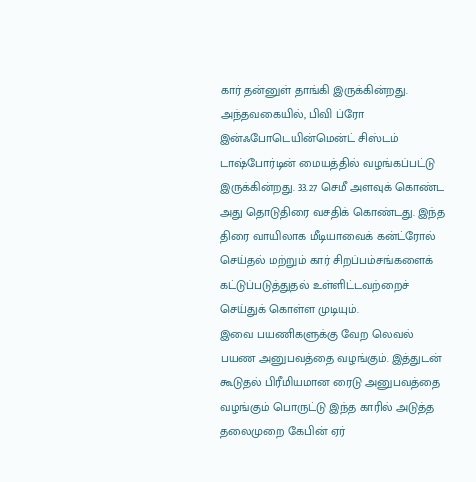கார் தன்னுள் தாங்கி இருக்கின்றது.
அந்தவகையில், பிவி ப்ரோ இன்ஃபோடெயின்மென்ட் சிஸ்டம் டாஷ்போர்டின் மையத்தில் வழங்கப்பட்டு இருக்கின்றது. 33.27 செமீ அளவுக் கொண்ட அது தொடுதிரை வசதிக் கொண்டது. இந்த திரை வாயிலாக மீடியாவைக் கன்ட்ரோல் செய்தல் மற்றும் கார் சிறப்பம்சங்களைக் கட்டுப்படுத்துதல் உள்ளிட்டவற்றைச் செய்துக் கொள்ள முடியும்.
இவை பயணிகளுக்கு வேற லெவல் பயண அனுபவத்தை வழங்கும். இத்துடன் கூடுதல் பிரீமியமான ரைடு அனுபவத்தை வழங்கும் பொருட்டு இந்த காரில் அடுத்த தலைமுறை கேபின் ஏர்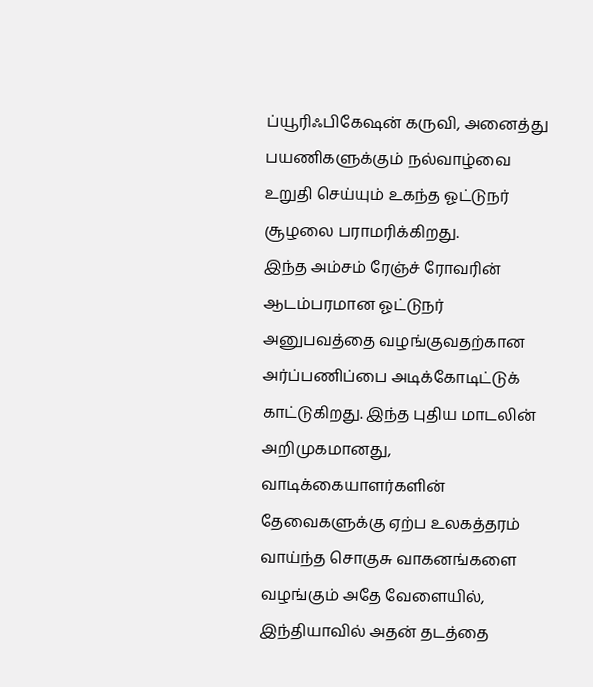ப்யூரிஃபிகேஷன் கருவி, அனைத்து பயணிகளுக்கும் நல்வாழ்வை உறுதி செய்யும் உகந்த ஓட்டுநர் சூழலை பராமரிக்கிறது.
இந்த அம்சம் ரேஞ்ச் ரோவரின் ஆடம்பரமான ஓட்டுநர் அனுபவத்தை வழங்குவதற்கான அர்ப்பணிப்பை அடிக்கோடிட்டுக் காட்டுகிறது. இந்த புதிய மாடலின் அறிமுகமானது, வாடிக்கையாளர்களின் தேவைகளுக்கு ஏற்ப உலகத்தரம் வாய்ந்த சொகுசு வாகனங்களை வழங்கும் அதே வேளையில், இந்தியாவில் அதன் தடத்தை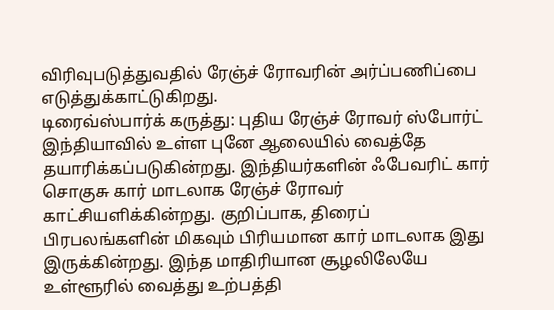விரிவுபடுத்துவதில் ரேஞ்ச் ரோவரின் அர்ப்பணிப்பை எடுத்துக்காட்டுகிறது.
டிரைவ்ஸ்பார்க் கருத்து: புதிய ரேஞ்ச் ரோவர் ஸ்போர்ட் இந்தியாவில் உள்ள புனே ஆலையில் வைத்தே தயாரிக்கப்படுகின்றது. இந்தியர்களின் ஃபேவரிட் கார் சொகுசு கார் மாடலாக ரேஞ்ச் ரோவர் காட்சியளிக்கின்றது. குறிப்பாக, திரைப் பிரபலங்களின் மிகவும் பிரியமான கார் மாடலாக இது இருக்கின்றது. இந்த மாதிரியான சூழலிலேயே உள்ளூரில் வைத்து உற்பத்தி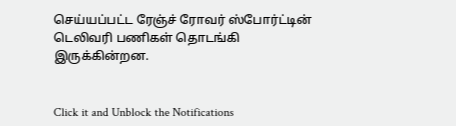செய்யப்பட்ட ரேஞ்ச் ரோவர் ஸ்போர்ட்டின் டெலிவரி பணிகள் தொடங்கி இருக்கின்றன.


Click it and Unblock the Notifications